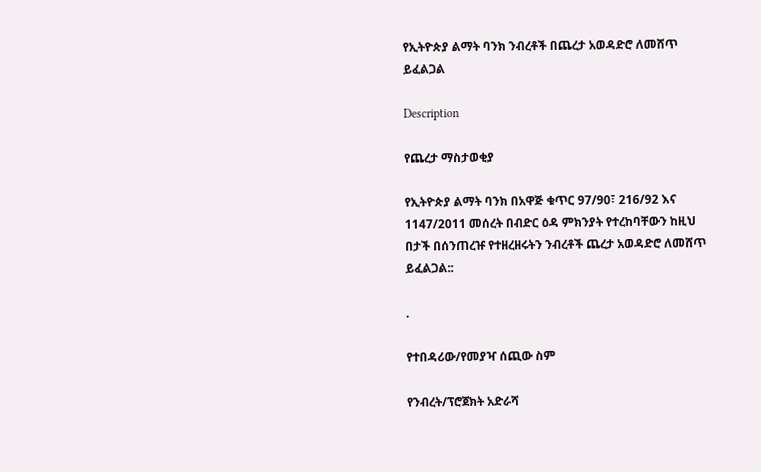የኢትዮጵያ ልማት ባንክ ንብረቶች በጨረታ አወዳድሮ ለመሸጥ ይፈልጋል

Description

የጨረታ ማስታወቂያ

የኢትዮጵያ ልማት ባንክ በአዋጅ ቁጥር 97/90፣ 216/92 እና 1147/2011 መሰረት በብድር ዕዳ ምክንያት የተረከባቸውን ከዚህ በታች በሰንጠረዡ የተዘረዘሩትን ንብረቶች ጨረታ አወዳድሮ ለመሸጥ ይፈልጋል::

.

የተበዳሪው/የመያዣ ሰጪው ስም

የንብረት/ፕሮጀክት አድራሻ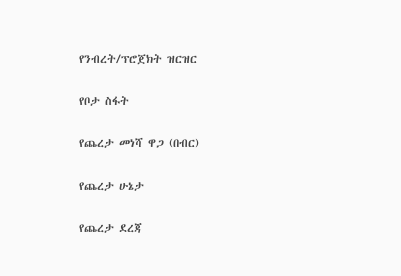የንብረት/ፕሮጀክት ዝርዝር

የቦታ ስፋት

የጨረታ መነሻ ዋጋ (በብር)

የጨረታ ሁኔታ

የጨረታ ደረጃ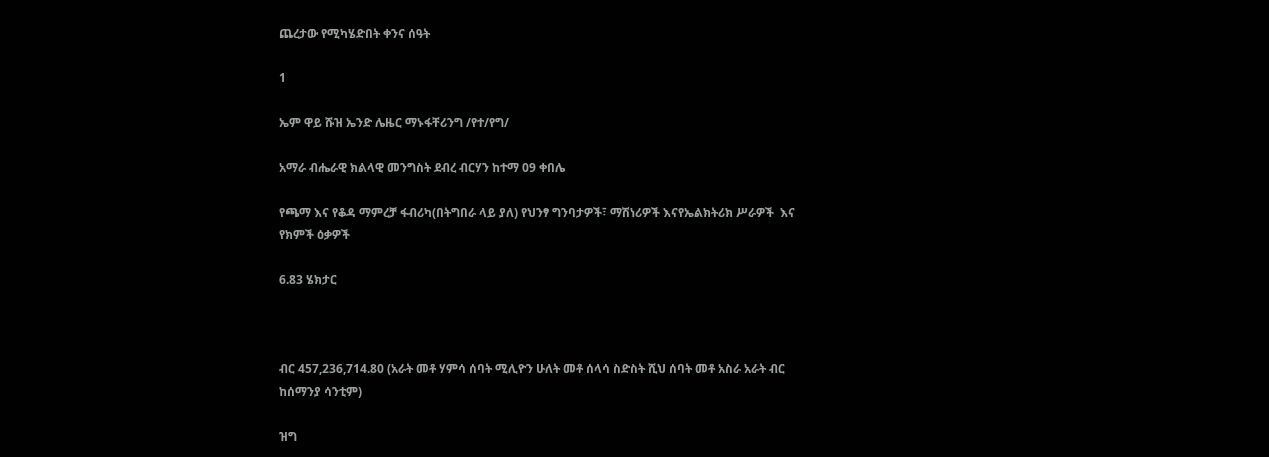ጨረታው የሚካሄድበት ቀንና ሰዓት

1

ኤም ዋይ ሹዝ ኤንድ ሌዜር ማኑፋቸሪንግ /የተ/የግ/

አማራ ብሔራዊ ክልላዊ መንግስት ደብረ ብርሃን ከተማ 09 ቀበሌ

የጫማ እና የቆዳ ማምረቻ ፋብሪካ(በትግበራ ላይ ያለ) የህንፃ ግንባታዎች፣ ማሽነሪዎች እናየኤልክትሪክ ሥራዎች  እና የክምች ዕቃዎች

6.83 ሄክታር



ብር 457,236,714.80 (አራት መቶ ሃምሳ ሰባት ሚሊዮን ሁለት መቶ ሰላሳ ስድስት ሺህ ሰባት መቶ አስራ አራት ብር ከሰማንያ ሳንቲም)

ዝግ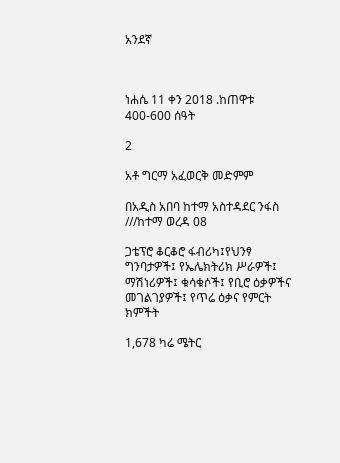አንደኛ



ነሐሴ 11 ቀን 2018 .ከጠዋቱ 400-600 ሰዓት

2

አቶ ግርማ አፈወርቅ መድምም

በአዲስ አበባ ከተማ አስተዳደር ንፋስ ///ከተማ ወረዳ 08

ጋቴፕሮ ቆርቆሮ ፋብሪካ፤የህንፃ ግንባታዎች፤ የኤሌክትሪክ ሥራዎች፤ ማሽነሪዎች፤ ቁሳቁሶች፤ የቢሮ ዕቃዎችና መገልገያዎች፤ የጥሬ ዕቃና የምርት ክምችት

1,678 ካሬ ሜትር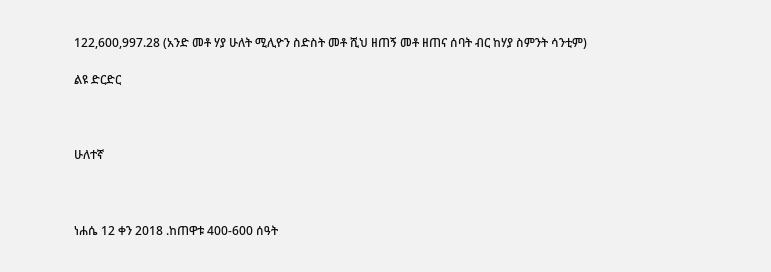122,600,997.28 (አንድ መቶ ሃያ ሁለት ሚሊዮን ስድስት መቶ ሺህ ዘጠኝ መቶ ዘጠና ሰባት ብር ከሃያ ስምንት ሳንቲም)

ልዩ ድርድር



ሁለተኛ



ነሐሴ 12 ቀን 2018 .ከጠዋቱ 400-600 ሰዓት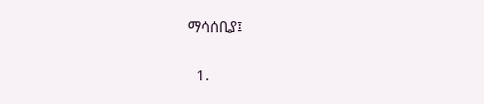ማሳሰቢያ፤

  1.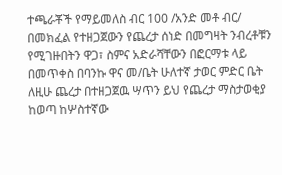ተጫራቾች የማይመለስ ብር 100 /አንድ መቶ ብር/ በመክፈል የተዘጋጀውን የጨረታ ሰነድ በመግዛት ንብረቶቹን የሚገዙበትን ዋጋ፣ ስምና አድራሻቸውን በፎርማቱ ላይ በመጥቀስ በባንኩ ዋና መ/ቤት ሁለተኛ ታወር ምድር ቤት ለዚሁ ጨረታ በተዘጋጀዉ ሣጥን ይህ የጨረታ ማስታወቂያ ከወጣ ከሦስተኛው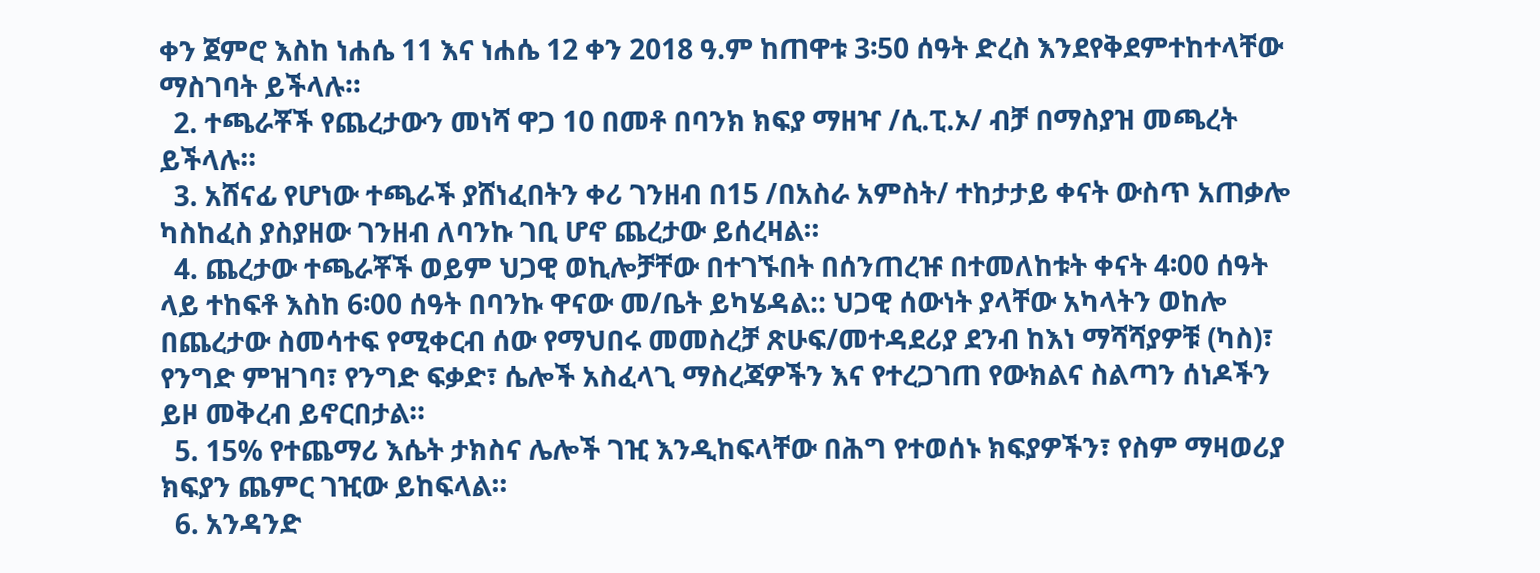ቀን ጀምሮ እስከ ነሐሴ 11 እና ነሐሴ 12 ቀን 2018 ዓ.ም ከጠዋቱ 3፡50 ሰዓት ድረስ እንደየቅደምተከተላቸው ማስገባት ይችላሉ።
  2. ተጫራቾች የጨረታውን መነሻ ዋጋ 10 በመቶ በባንክ ክፍያ ማዘዣ /ሲ.ፒ.ኦ/ ብቻ በማስያዝ መጫረት ይችላሉ።
  3. አሸናፊ የሆነው ተጫራች ያሸነፈበትን ቀሪ ገንዘብ በ15 /በአስራ አምስት/ ተከታታይ ቀናት ውስጥ አጠቃሎ ካስከፈስ ያስያዘው ገንዘብ ለባንኩ ገቢ ሆኖ ጨረታው ይሰረዛል።
  4. ጨረታው ተጫራቾች ወይም ህጋዊ ወኪሎቻቸው በተገኙበት በሰንጠረዡ በተመለከቱት ቀናት 4፡00 ሰዓት ላይ ተከፍቶ እስከ 6፡00 ሰዓት በባንኩ ዋናው መ/ቤት ይካሄዳል:: ህጋዊ ሰውነት ያላቸው አካላትን ወከሎ በጨረታው ስመሳተፍ የሚቀርብ ሰው የማህበሩ መመስረቻ ጽሁፍ/መተዳደሪያ ደንብ ከእነ ማሻሻያዎቹ (ካስ)፣ የንግድ ምዝገባ፣ የንግድ ፍቃድ፣ ሴሎች አስፈላጊ ማስረጃዎችን እና የተረጋገጠ የውክልና ስልጣን ሰነዶችን ይዞ መቅረብ ይኖርበታል።
  5. 15% የተጨማሪ እሴት ታክስና ሌሎች ገዢ እንዲከፍላቸው በሕግ የተወሰኑ ክፍያዎችን፣ የስም ማዛወሪያ ክፍያን ጨምር ገዢው ይከፍላል።
  6. አንዳንድ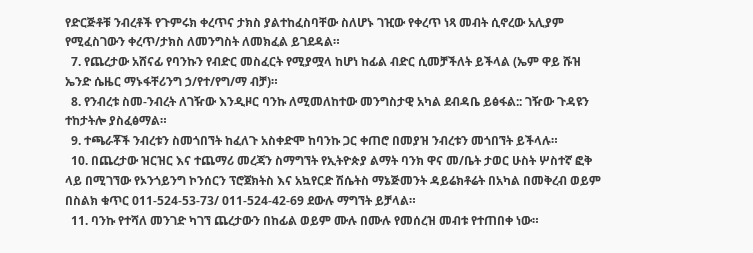የድርጅቶቹ ንብረቶች የጉምሩክ ቀረጥና ታክስ ያልተከፈስባቸው ስለሆኑ ገዢው የቀረጥ ነጻ መብት ሲኖረው አሊያም የሚፈስገውን ቀረጥ/ታክስ ለመንግስት ለመክፈል ይገደዳል።
  7. የጨረታው አሸናፊ የባንኩን የብድር መስፈርት የሚያሟላ ከሆነ ከፊል ብድር ሲመቻችለት ይችላል (ኤም ዋይ ሹዝ ኤንድ ሴዜር ማኑፋቸሪንግ ኃ/የተ/የግ/ማ ብቻ)።
  8. የንብረቱ ስመ-ንብረት ለገዥው እንዲዞር ባንኩ ለሚመለከተው መንግስታዊ አካል ደብዳቤ ይፅፋል:: ገዥው ጉዳዩን ተከታትሎ ያስፈፅማል።
  9. ተጫራቾች ንብረቱን ስመጎበኘት ከፈለጉ አስቀድሞ ከባንኩ ጋር ቀጠሮ በመያዝ ንብረቱን መጎበኘት ይችላሉ።
  10. በጨረታው ዝርዝር እና ተጨማሪ መረጃን ስማግኘት የኢትዮጵያ ልማት ባንክ ዋና መ/ቤት ታወር ሁስት ሦስተኛ ፎቅ ላይ በሚገኘው የኦንጎይንግ ኮንሰርን ፕሮጀክትስ እና አኳየርድ ሽሴትስ ማኔጅመንት ዳይሬክቶሬት በአካል በመቅረብ ወይም በስልክ ቁጥር 011-524-53-73/ 011-524-42-69 ደውሉ ማግኘት ይቻላል።
  11. ባንኩ የተሻለ መንገድ ካገኘ ጨረታውን በከፊል ወይም ሙሉ በሙሉ የመሰረዝ መብቱ የተጠበቀ ነው።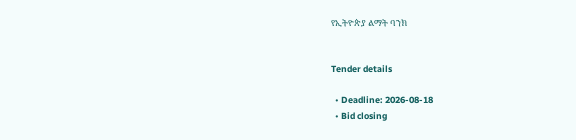የኢትዮጵያ ልማት ባንክ


Tender details

  • Deadline: 2026-08-18
  • Bid closing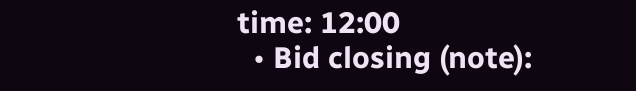time: 12:00
  • Bid closing (note):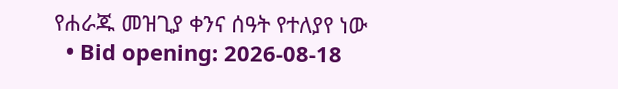የሐራጁ መዝጊያ ቀንና ሰዓት የተለያየ ነው
  • Bid opening: 2026-08-18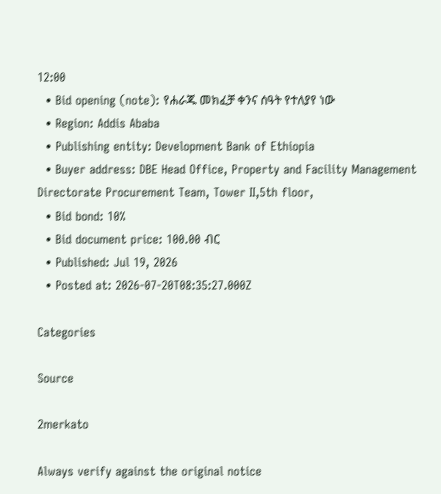12:00
  • Bid opening (note): የሐራጁ መክፈቻ ቀንና ሰዓት የተለያየ ነው
  • Region: Addis Ababa
  • Publishing entity: Development Bank of Ethiopia
  • Buyer address: DBE Head Office, Property and Facility Management Directorate Procurement Team, Tower II,5th floor,
  • Bid bond: 10%
  • Bid document price: 100.00 ብር
  • Published: Jul 19, 2026
  • Posted at: 2026-07-20T08:35:27.000Z

Categories

Source

2merkato

Always verify against the original notice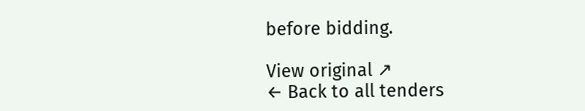before bidding.

View original ↗
← Back to all tenders